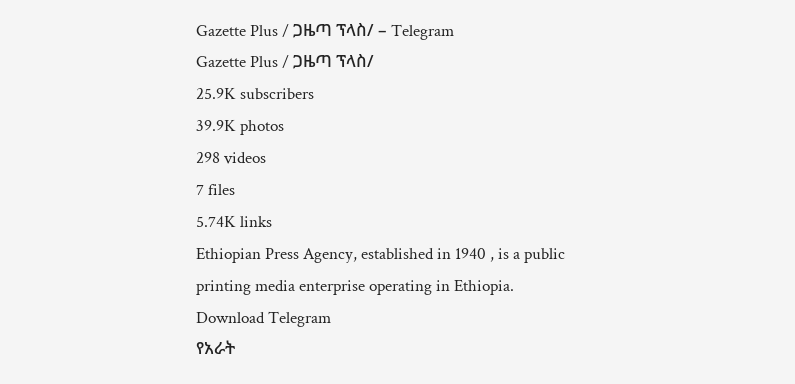Gazette Plus / ጋዜጣ ፕላስ/ – Telegram
Gazette Plus / ጋዜጣ ፕላስ/
25.9K subscribers
39.9K photos
298 videos
7 files
5.74K links
Ethiopian Press Agency, established in 1940 , is a public printing media enterprise operating in Ethiopia.
Download Telegram
የአራት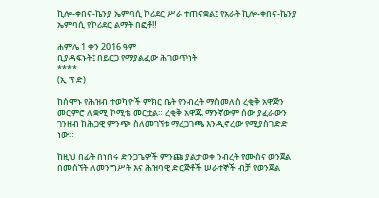ኪሎ-ቀበና-ኬንያ ኤምባሲ ኮሪደር ሥራ ተጠናቋል፤ የአራት ኪሎ-ቀበና-ኬንያ ኤምባሲ የኮሪደር ልማት በፎቶ‼

ሐምሌ 1 ቀን 2016 ዓም
ቢያዳፍኑት፤ በይርጋ የማያልፈው ሕገወጥነት
****
(ኢ ፕ ድ)

ከሰሞኑ የሕዝብ ተወካዮች ምክር ቤት የንብረት ማስመለስ ረቂቅ አዋጅን መርምሮ ለቋሚ ኮሚቴ መርቷል። ረቂቅ አዋጁ ማንኛውም ሰው ያፈራውን ገንዘብ ከሕጋዊ ምንጭ ስለመገኘቱ ማረጋገጫ እንዲኖረው የሚያስገድድ ነው።

ከዚህ በፊት በነበሩ ድንጋጌዎች ምንጩ ያልታወቀ ንብረት የሙስና ወንጀል በመሰኘት ለመንግሥት እና ሕዝባዊ ድርጅቶች ሠራተኞች ብቻ የወንጀል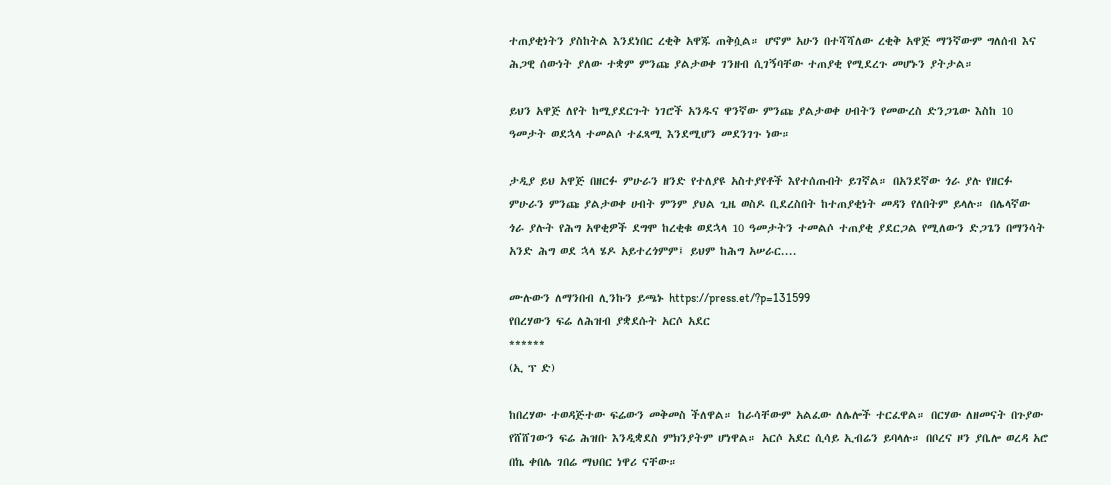ተጠያቂነትን ያስከትል እንደነበር ረቂቅ አዋጁ ጠቅሷል። ሆኖም አሁን በተሻሻለው ረቂቅ አዋጅ ማንኛውም ግለሰብ እና ሕጋዊ ሰውነት ያለው ተቋም ምንጩ ያልታወቀ ገንዘብ ሲገኝባቸው ተጠያቂ የሚደረጉ መሆኑን ያትታል።

ይህን አዋጅ ለየት ከሚያደርጉት ነገሮች አንዱና ዋንኛው ምንጩ ያልታወቀ ሀብትን የመውረስ ድንጋጌው እስከ 10 ዓመታት ወደኋላ ተመልሶ ተፈጻሚ እንደሚሆን መደንገጉ ነው።

ታዲያ ይህ አዋጅ በዘርፉ ምሁራን ዘንድ የተለያዩ አስተያየቶች እየተሰጡበት ይገኛል። በአንደኛው ጎራ ያሉ የዘርፉ ምሁራን ምንጩ ያልታወቀ ሀብት ምንም ያህል ጊዜ ወስዶ ቢደረስበት ከተጠያቂነት መዳን የለበትም ይላሉ። በሌላኛው ጎራ ያሉት የሕግ አዋቂዎች ደግሞ ከረቂቁ ወደኋላ 10 ዓመታትን ተመልሶ ተጠያቂ ያደርጋል የሚለውን ድጋጌን በማንሳት አንድ ሕግ ወደ ኋላ ሄዶ አይተረጎምም፤ ይህም ከሕግ አሠራር....

ሙሉውን ለማንበብ ሊንኩን ይጫኑ https://press.et/?p=131599
የበረሃውን ፍሬ ለሕዝብ ያቋደሱት አርሶ አደር
******
(ኢ ፕ ድ)

ከበረሃው ተወዳጅተው ፍሬውን መቅመስ ችለዋል። ከራሳቸውም አልፈው ለሌሎች ተርፈዋል። በርሃው ለዘመናት በጉያው የሸሸገውን ፍሬ ሕዝቡ እንዲቋደስ ምክንያትም ሆነዋል። አርሶ አደር ሲሳይ ኢብሬን ይባላሉ። በቦረና ዞን ያቤሎ ወረዳ አሮ በኬ ቀበሌ ገበሬ ማህበር ነዋሪ ናቸው።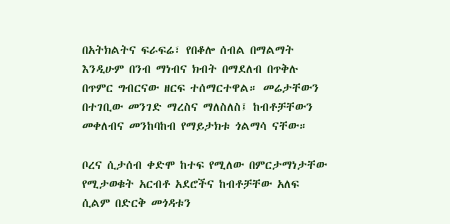በአትክልትና ፍራፍሬ፣ የበቆሎ ሰብል በማልማት እንዲሁም በንብ ማነብና ክብት በማደለብ በጥቅሉ በጥምር ግብርናው ዘርፍ ተሰማርተዋል። መሬታቸውን በተገቢው መንገድ ማረስና ማለስለስ፤ ከብቶቻቸውን መቀለብና መንከባከብ የማይታክቱ ጎልማሳ ናቸው።

ቦረና ሲታሰብ ቀድሞ ከተፍ የሚለው በምርታማነታቸው የሚታወቁት አርብቶ አደሮችና ከብቶቻቸው አለፍ ሲልም በድርቅ መጎዳቱን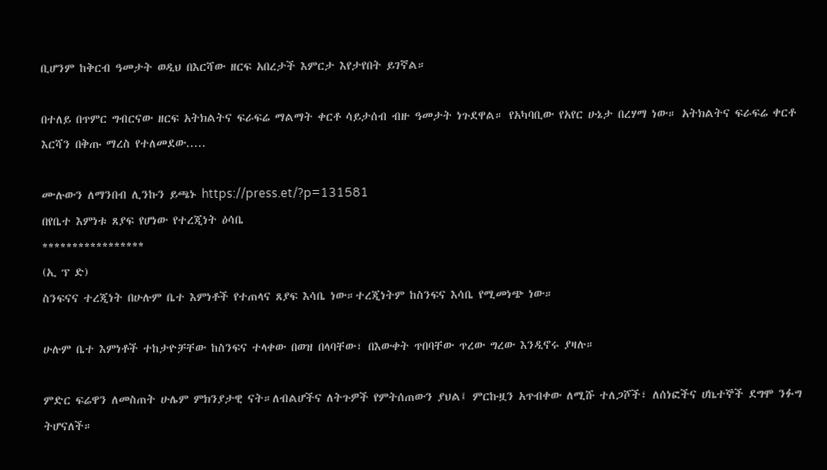ቢሆንም ከቅርብ ዓመታት ወዲህ በእርሻው ዘርፍ አበረታች እምርታ እየታየበት ይገኛል።

በተለይ በጥምር ግብርናው ዘርፍ አትክልትና ፍራፍሬ ማልማት ቀርቶ ሳይታሰብ ብዙ ዓመታት ነጉደዋል። የአካባቢው የአየር ሁኔታ በረሃማ ነው። አትክልትና ፍራፍሬ ቀርቶ እርሻን በቅጡ ማረስ የተለመደው.....

ሙሉውን ለማንበብ ሊንኩን ይጫኑ https://press.et/?p=131581
በየቤተ እምነቱ ጸያፍ የሆነው የተረጂነት ዕሳቤ
*****************
(ኢ ፕ ድ)
ስንፍናና ተረጂነት በሁሉም ቤተ እምነቶች የተጠላና ጸያፍ እሳቤ ነው።ተረጂነትም ከስንፍና እሳቤ የሚመነጭ ነው።

ሁሉም ቤተ እምነቶች ተከታዮቻቸው ከስንፍና ተላቀው በወዝ በላባቸው፣ በእውቀት ጥበባቸው ጥረው ግረው እንዲኖሩ ያዛሉ።

ምድር ፍሬዋን ለመስጠት ሁሌም ምክንያታዊ ናት።ለብልሆችና ለትጉዎች የምትሰጠውን ያህል፤ ምርኩዟን አጥብቀው ለሚሹ ተለጋሾች፣ ለሰነፎችና ሀኬተኞች ደግሞ ንፉግ ትሆናለች።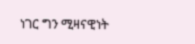ነገር ግን ሚዛናዊነት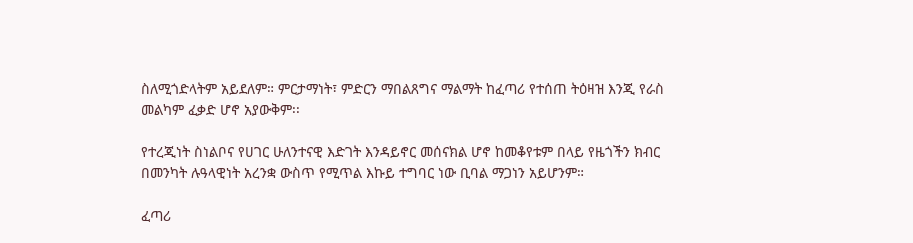ስለሚጎድላትም አይደለም። ምርታማነት፣ ምድርን ማበልጸግና ማልማት ከፈጣሪ የተሰጠ ትዕዛዝ እንጂ የራስ መልካም ፈቃድ ሆኖ አያውቅም፡፡

የተረጂነት ስነልቦና የሀገር ሁለንተናዊ እድገት እንዳይኖር መሰናክል ሆኖ ከመቆየቱም በላይ የዜጎችን ክብር በመንካት ሉዓላዊነት አረንቋ ውስጥ የሚጥል እኩይ ተግባር ነው ቢባል ማጋነን አይሆንም።

ፈጣሪ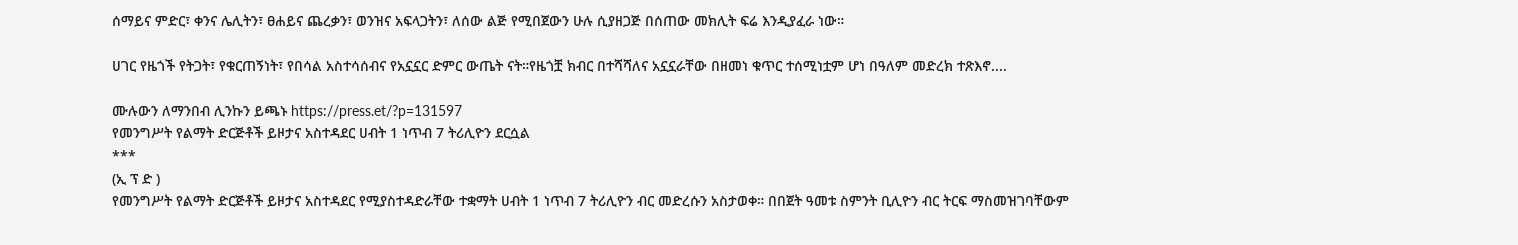ሰማይና ምድር፣ ቀንና ሌሊትን፣ ፀሐይና ጨረቃን፣ ወንዝና አፍላጋትን፣ ለሰው ልጅ የሚበጀውን ሁሉ ሲያዘጋጅ በሰጠው መክሊት ፍሬ እንዲያፈራ ነው።

ሀገር የዜጎች የትጋት፣ የቁርጠኝነት፣ የበሳል አስተሳሰብና የአኗኗር ድምር ውጤት ናት።የዜጎቿ ክብር በተሻሻለና አኗኗራቸው በዘመነ ቁጥር ተሰሚነቷም ሆነ በዓለም መድረክ ተጽእኖ....

ሙሉውን ለማንበብ ሊንኩን ይጫኑ https://press.et/?p=131597
የመንግሥት የልማት ድርጅቶች ይዞታና አስተዳደር ሀብት 1 ነጥብ 7 ትሪሊዮን ደርሷል
***
(ኢ ፕ ድ )
የመንግሥት የልማት ድርጅቶች ይዞታና አስተዳደር የሚያስተዳድራቸው ተቋማት ሀብት 1 ነጥብ 7 ትሪሊዮን ብር መድረሱን አስታወቀ። በበጀት ዓመቱ ስምንት ቢሊዮን ብር ትርፍ ማስመዝገባቸውም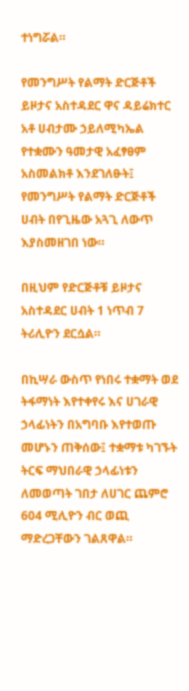ተነግሯል።

የመንግሥት የልማት ድርጅቶች ይዞታና አስተዳደር ዋና ዳይሬክተር አቶ ሀብታሙ ኃይለሚካኤል የተቋሙን ዓመታዊ አፈፃፀም አስመልክቶ እንደገለፁት፤ የመንግሥት የልማት ድርጅቶች ሀብት በየጊዜው አጓጊ ለውጥ እያስመዘገበ ነው።

በዚህም የድርጅቶቹ ይዞታና አስተዳደር ሀብት 1 ነጥብ 7 ትሪሊዮን ደርሷል።

በኪሣራ ውስጥ የነበሩ ተቋማት ወደ ትፋማነት እየተቀየሩ እና ሀገራዊ ኃላፊነትን በአግባቡ እየተወጡ መሆኑን ጠቅሰው፤ ተቋማቱ ካገኙት ትርፍ ማህበራዊ ኃላፊነቱን ለመወጣት ገበታ ለሀገር ጨምሮ 604 ሚሊዮን ብር ወጪ ማድረጋቸውን ገልጸዋል።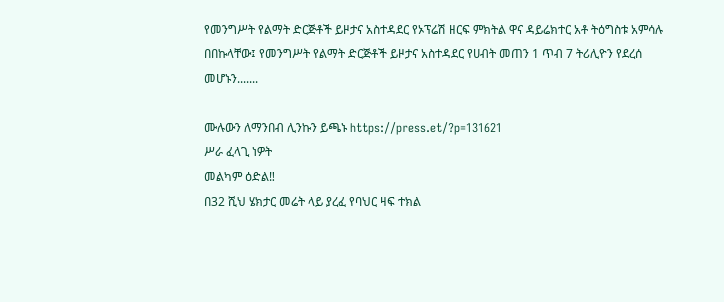የመንግሥት የልማት ድርጅቶች ይዞታና አስተዳደር የኦፕሬሽ ዘርፍ ምክትል ዋና ዳይሬክተር አቶ ትዕግስቱ አምሳሉ በበኩላቸው፤ የመንግሥት የልማት ድርጅቶች ይዞታና አስተዳደር የሀብት መጠን 1 ጥብ 7 ትሪሊዮን የደረሰ መሆኑን.......

ሙሉውን ለማንበብ ሊንኩን ይጫኑ https://press.et/?p=131621
ሥራ ፈላጊ ነዎት
መልካም ዕድል‼
በ32 ሺህ ሄክታር መሬት ላይ ያረፈ የባህር ዛፍ ተክል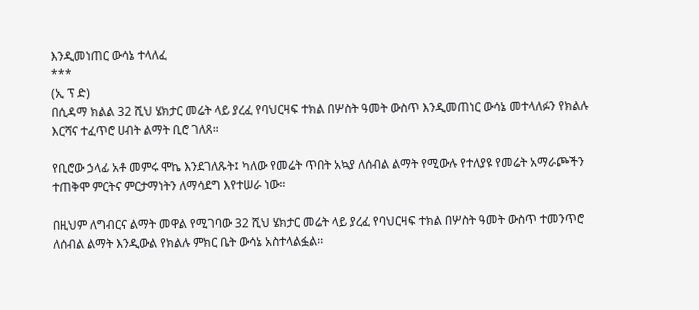እንዲመነጠር ውሳኔ ተላለፈ
***
(ኢ ፕ ድ)
በሲዳማ ክልል 32 ሺህ ሄክታር መሬት ላይ ያረፈ የባህርዛፍ ተክል በሦስት ዓመት ውስጥ እንዲመጠነር ውሳኔ መተላለፉን የክልሉ እርሻና ተፈጥሮ ሀብት ልማት ቢሮ ገለጸ።

የቢሮው ኃላፊ አቶ መምሩ ሞኬ እንደገለጹት፤ ካለው የመሬት ጥበት አኳያ ለሰብል ልማት የሚውሉ የተለያዩ የመሬት አማራጮችን ተጠቅሞ ምርትና ምርታማነትን ለማሳደግ እየተሠራ ነው።

በዚህም ለግብርና ልማት መዋል የሚገባው 32 ሺህ ሄክታር መሬት ላይ ያረፈ የባህርዛፍ ተክል በሦስት ዓመት ውስጥ ተመንጥሮ ለሰብል ልማት እንዲውል የክልሉ ምክር ቤት ውሳኔ አስተላልፏል፡፡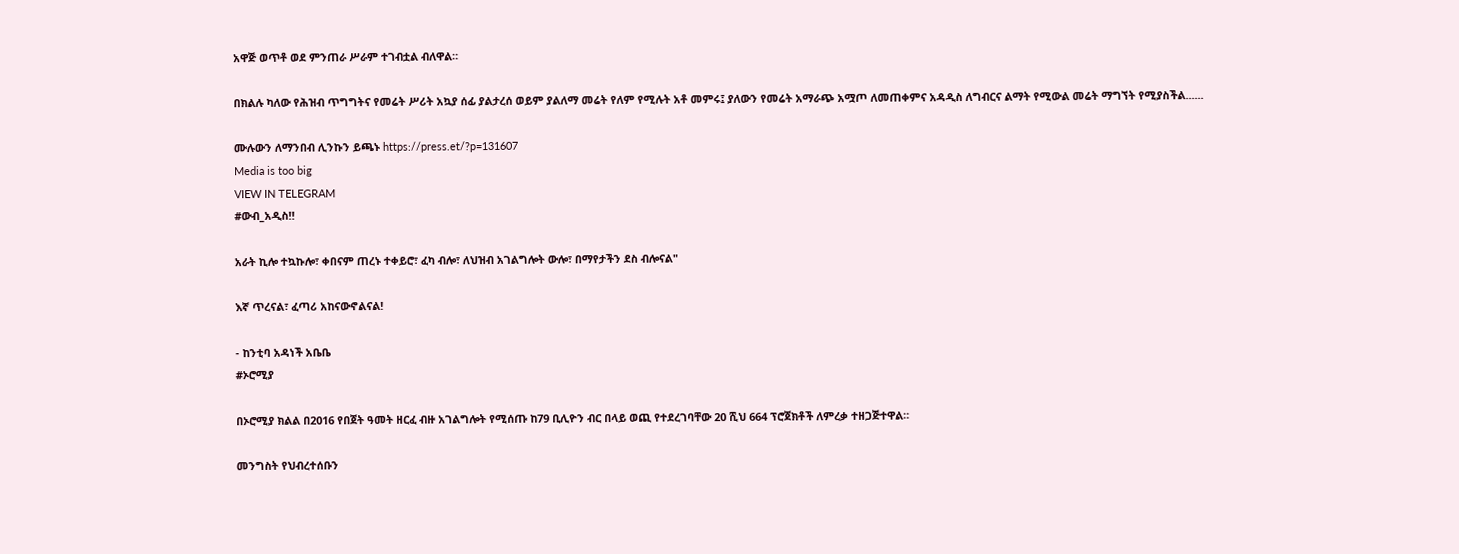አዋጅ ወጥቶ ወደ ምንጠራ ሥራም ተገብቷል ብለዋል።

በክልሉ ካለው የሕዝብ ጥግግትና የመሬት ሥሪት አኳያ ሰፊ ያልታረሰ ወይም ያልለማ መሬት የለም የሚሉት አቶ መምሩ፤ ያለውን የመሬት አማራጭ አሟጦ ለመጠቀምና አዳዲስ ለግብርና ልማት የሚውል መሬት ማግኘት የሚያስችል......

ሙሉውን ለማንበብ ሊንኩን ይጫኑ https://press.et/?p=131607
Media is too big
VIEW IN TELEGRAM
#ውብ_አዲስ‼

አራት ኪሎ ተኳኩሎ፣ ቀበናም ጠረኑ ተቀይሮ፣ ፈካ ብሎ፣ ለህዝብ አገልግሎት ውሎ፣ በማየታችን ደስ ብሎናል"

እኛ ጥረናል፣ ፈጣሪ አከናውኖልናል!

- ከንቲባ አዳነች አቤቤ
#ኦሮሚያ

በኦሮሚያ ክልል በ2016 የበጀት ዓመት ዘርፈ ብዙ አገልግሎት የሚሰጡ ከ79 ቢሊዮን ብር በላይ ወጪ የተደረገባቸው 20 ሺህ 664 ፕሮጀክቶች ለምረቃ ተዘጋጅተዋል።

መንግስት የህብረተሰቡን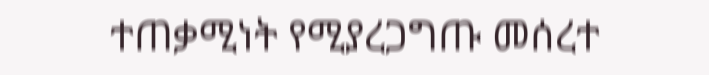ተጠቃሚነት የሚያረጋግጡ መሰረተ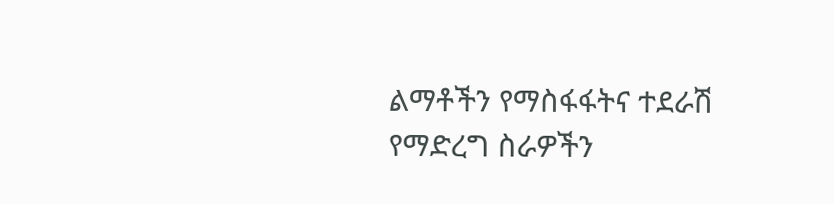ልማቶችን የማስፋፋትና ተደራሽ የማድረግ ስራዎችን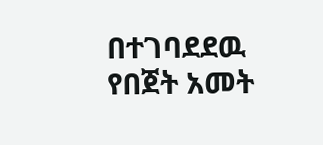በተገባደደዉ የበጀት አመት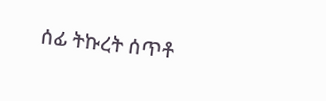ሰፊ ትኩረት ሰጥቶ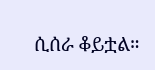ሲሰራ ቆይቷል።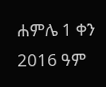ሐምሌ 1 ቀን 2016 ዓም